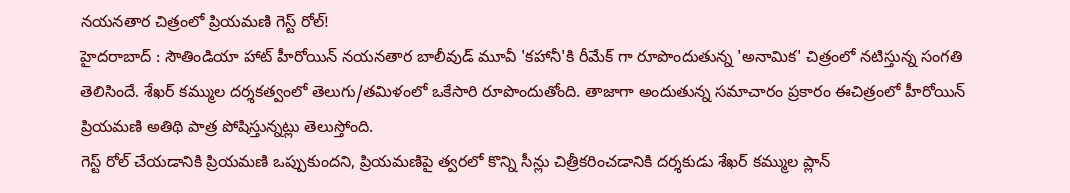నయనతార చిత్రంలో ప్రియమణి గెస్ట్ రోల్!
హైదరాబాద్ : సౌతిండియా హాట్ హీరోయిన్ నయనతార బాలీవుడ్ మూవీ 'కహానీ'కి రీమేక్ గా రూపొందుతున్న 'అనామిక' చిత్రంలో నటిస్తున్న సంగతి తెలిసిందే. శేఖర్ కమ్ముల దర్శకత్వంలో తెలుగు/తమిళంలో ఒకేసారి రూపొందుతోంది. తాజాగా అందుతున్న సమాచారం ప్రకారం ఈచిత్రంలో హీరోయిన్ ప్రియమణి అతిథి పాత్ర పోషిస్తున్నట్లు తెలుస్తోంది.
గెస్ట్ రోల్ చేయడానికి ప్రియమణి ఒప్పుకుందని, ప్రియమణిపై త్వరలో కొన్ని సీన్లు చిత్రీకరించడానికి దర్శకుడు శేఖర్ కమ్ముల ప్లాన్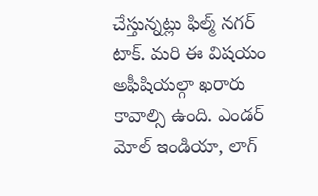చేస్తున్నట్లు ఫిల్మ్ నగర్ టాక్. మరి ఈ విషయం అఫీషియల్గా ఖరారు కావాల్సి ఉంది. ఎండర్ మోల్ ఇండియా, లాగ్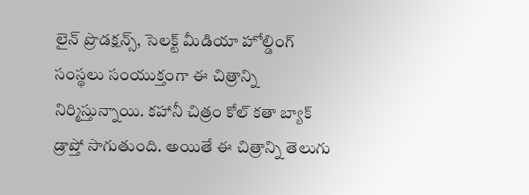లైన్ ప్రొడక్షన్స్, సెలక్ట్ మీడియా హోల్డింగ్ సంస్థలు సంయుక్తంగా ఈ చిత్రాన్ని నిర్మిస్తున్నాయి. కహానీ చిత్రం కోల్ కతా బ్యాక్ డ్రాప్తో సాగుతుంది. అయితే ఈ చిత్రాన్ని తెలుగు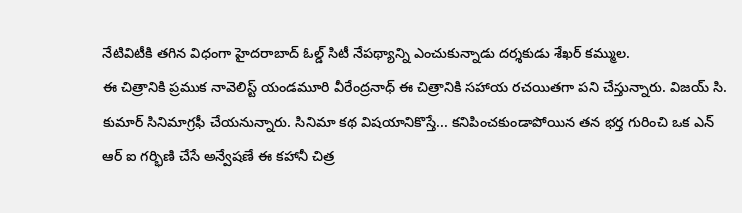నేటివిటీకి తగిన విధంగా హైదరాబాద్ ఓల్డ్ సిటీ నేపథ్యాన్ని ఎంచుకున్నాడు దర్శకుడు శేఖర్ కమ్ముల.
ఈ చిత్రానికి ప్రముక నావెలిస్ట్ యండమూరి వీరేంద్రనాధ్ ఈ చిత్రానికి సహాయ రచయితగా పని చేస్తున్నారు. విజయ్ సి. కుమార్ సినిమాగ్రఫీ చేయనున్నారు. సినిమా కథ విషయానికొస్తే... కనిపించకుండాపోయిన తన భర్త గురించి ఒక ఎన్ ఆర్ ఐ గర్భిణి చేసే అన్వేషణే ఈ కహానీ చిత్ర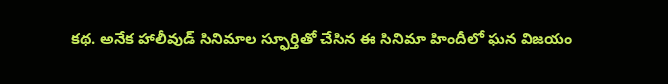కథ. అనేక హాలీవుడ్ సినిమాల స్ఫూర్తితో చేసిన ఈ సినిమా హిందీలో ఘన విజయం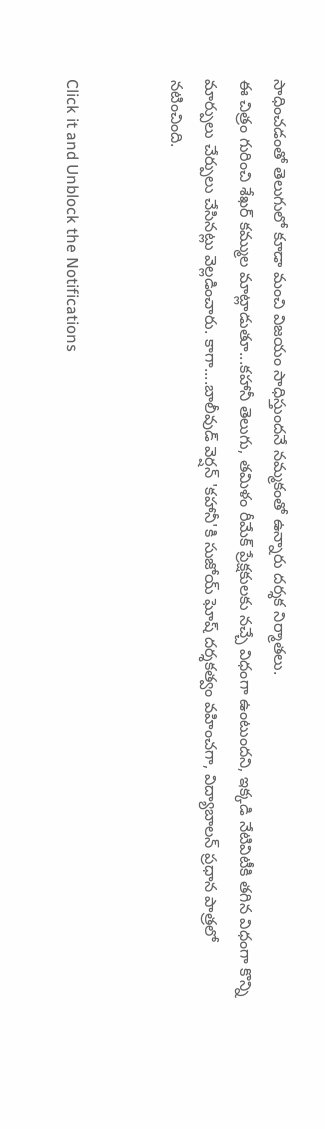సాధించడంతో తెలుగులో కూడా మంచి విజయం సాధిస్తుందనే నమ్మకంతో ఉన్నారు దర్శక నిర్మాతలు.
ఈ చిత్రం గురించి శేఖర్ కమ్ముల మాట్లాడుతూ...కహానీ తెలుగు, తమిళం రీమేక్ ప్రేక్షకులకు నచ్చే విధంగా ఉంటుందని, ఇక్కడి నేటివిటీకి తగిన విధంగా కొన్ని మార్పులు చేర్పులు చేసినట్లు వెల్లడించారు. కాగా....బాలీవుడ్ వెర్షన్ 'కహానీ'కి సుజోయ్ ఘోష్ దర్శకత్వం వహించగా, విద్యాబాలన్ ప్రధాన పాత్రలో నటించింది.


Click it and Unblock the Notifications